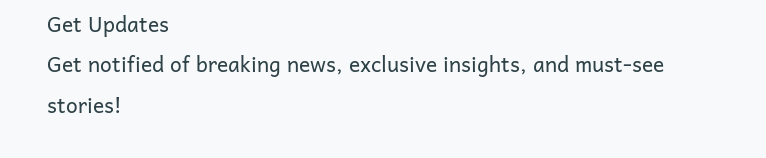Get Updates
Get notified of breaking news, exclusive insights, and must-see stories!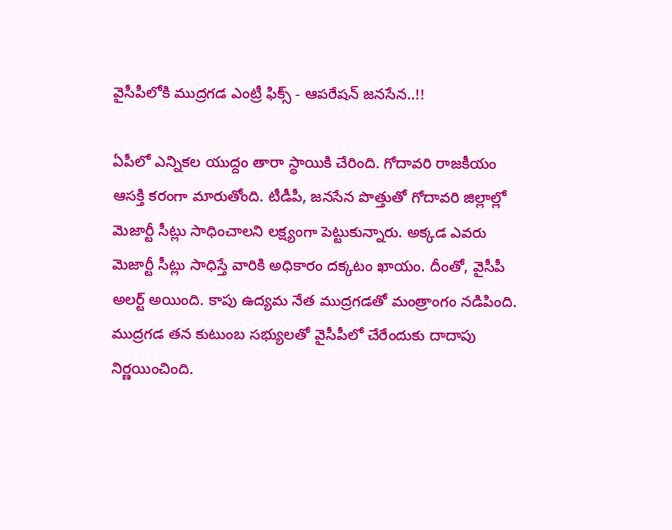వైసీపీలోకి ముద్రగడ ఎంట్రీ ఫిక్స్ - ఆపరేషన్ జనసేన..!!

ఏపీలో ఎన్నికల యుద్దం తారా స్థాయికి చేరింది. గోదావరి రాజకీయం ఆసక్తి కరంగా మారుతోంది. టీడీపీ, జనసేన పొత్తుతో గోదావరి జిల్లాల్లో మెజార్టీ సీట్లు సాధించాలని లక్ష్యంగా పెట్టుకున్నారు. అక్కడ ఎవరు మెజార్టీ సీట్లు సాధిస్తే వారికి అధికారం దక్కటం ఖాయం. దీంతో, వైసీపీ అలర్ట్ అయింది. కాపు ఉద్యమ నేత ముద్రగడతో మంత్రాంగం నడిపింది. ముద్రగడ తన కుటుంబ సభ్యులతో వైసీపీలో చేరేందుకు దాదాపు నిర్ణయించింది.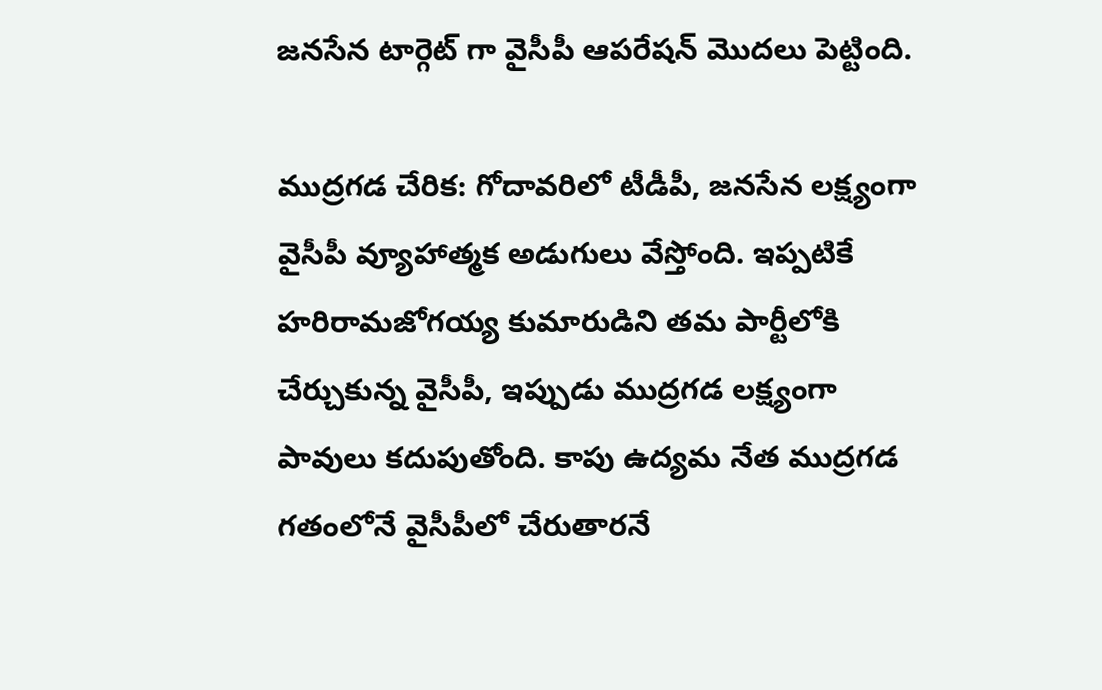జనసేన టార్గెట్ గా వైసీపీ ఆపరేషన్ మొదలు పెట్టింది.

ముద్రగడ చేరిక: గోదావరిలో టీడీపీ, జనసేన లక్ష్యంగా వైసీపీ వ్యూహాత్మక అడుగులు వేస్తోంది. ఇప్పటికే హరిరామజోగయ్య కుమారుడిని తమ పార్టీలోకి చేర్చుకున్న వైసీపీ, ఇప్పుడు ముద్రగడ లక్ష్యంగా పావులు కదుపుతోంది. కాపు ఉద్యమ నేత ముద్రగడ గతంలోనే వైసీపీలో చేరుతారనే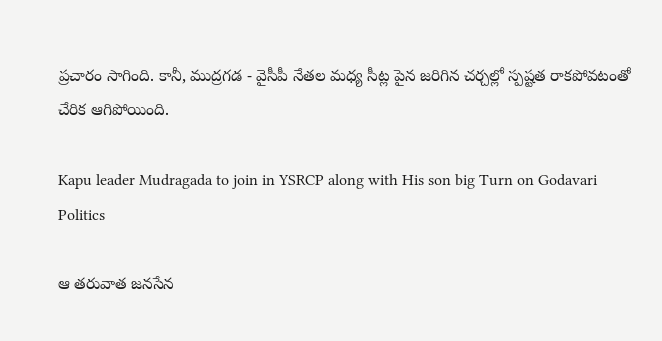ప్రచారం సాగింది. కానీ, ముద్రగడ - వైసీపీ నేతల మధ్య సీట్ల పైన జరిగిన చర్చల్లో స్పష్టత రాకపోవటంతో చేరిక ఆగిపోయింది.

Kapu leader Mudragada to join in YSRCP along with His son big Turn on Godavari Politics

ఆ తరువాత జనసేన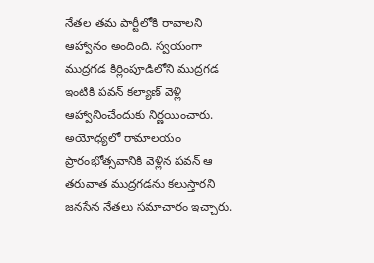నేతల తమ పార్టీలోకి రావాలని ఆహ్వానం అందింది. స్వయంగా ముద్రగడ కిర్లింపూడిలోని ముద్రగడ ఇంటికి పవన్ కల్యాణ్ వెళ్లి ఆహ్వానించేందుకు నిర్ణయించారు. అయోధ్యలో రామాలయం ప్రారంభోత్సవానికి వెళ్లిన పవన్ ఆ తరువాత ముద్రగడను కలుస్తారని జనసేన నేతలు సమాచారం ఇచ్చారు.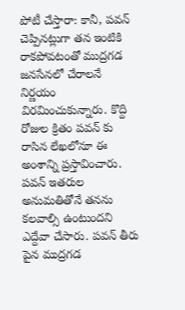పోటీ చేస్తారా: కానీ, పవన్ చెప్పినట్లుగా తన ఇంటికి రాకపోవటంతో ముద్రగడ జనసేనలో చేరాలనే నిర్ణయం విరమించుకున్నారు. కొద్ది రోజుల క్రితం పవన్ కు రాసిన లేఖలోనూ ఈ అంశాన్ని ప్రస్తావించారు. పవన్ ఇతరుల అనుమతితోనే తనను కలవాల్సి ఉంటుందని ఎద్దేవా చేసారు. పవన్ తీరు పైన ముద్రగడ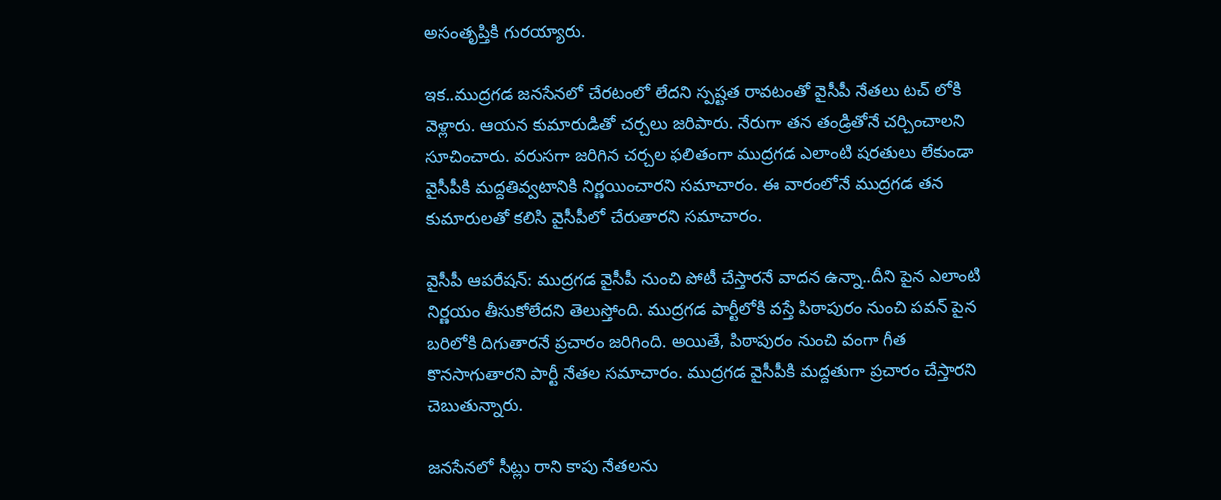అసంతృప్తికి గురయ్యారు.

ఇక..ముద్రగడ జనసేనలో చేరటంలో లేదని స్పష్టత రావటంతో వైసీపీ నేతలు టచ్ లోకి వెళ్లారు. ఆయన కుమారుడితో చర్చలు జరిపారు. నేరుగా తన తండ్రితోనే చర్చించాలని సూచించారు. వరుసగా జరిగిన చర్చల ఫలితంగా ముద్రగడ ఎలాంటి షరతులు లేకుండా వైసీపీకి మద్దతివ్వటానికి నిర్ణయించారని సమాచారం. ఈ వారంలోనే ముద్రగడ తన కుమారులతో కలిసి వైసీపీలో చేరుతారని సమాచారం.

వైసీపీ ఆపరేషన్: ముద్రగడ వైసీపీ నుంచి పోటీ చేస్తారనే వాదన ఉన్నా..దీని పైన ఎలాంటి నిర్ణయం తీసుకోలేదని తెలుస్తోంది. ముద్రగడ పార్టీలోకి వస్తే పిఠాపురం నుంచి పవన్ పైన బరిలోకి దిగుతారనే ప్రచారం జరిగింది. అయితే, పిఠాపురం నుంచి వంగా గీత కొనసాగుతారని పార్టీ నేతల సమాచారం. ముద్రగడ వైసీపీకి మద్దతుగా ప్రచారం చేస్తారని చెబుతున్నారు.

జనసేనలో సీట్లు రాని కాపు నేతలను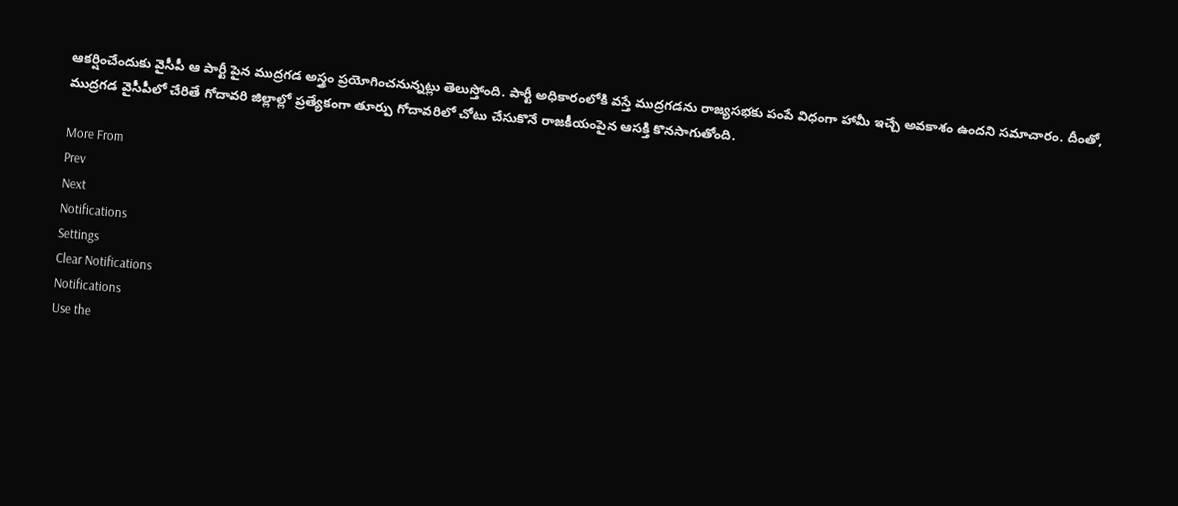ఆకర్షించేందుకు వైసీపీ ఆ పార్టీ పైన ముద్రగడ అస్త్రం ప్రయోగించనున్నట్లు తెలుస్తోంది. పార్టీ అధికారంలోకి వస్తే ముద్రగడను రాజ్యసభకు పంపే విధంగా హామీ ఇచ్చే అవకాశం ఉందని సమాచారం. దీంతో, ముద్రగడ వైసీపీలో చేరితే గోదావరి జిల్లాల్లో ప్రత్యేకంగా తూర్పు గోదావరిలో చోటు చేసుకొనే రాజకీయంపైన ఆసక్తి కొనసాగుతోంది.

More From
Prev
Next
Notifications
Settings
Clear Notifications
Notifications
Use the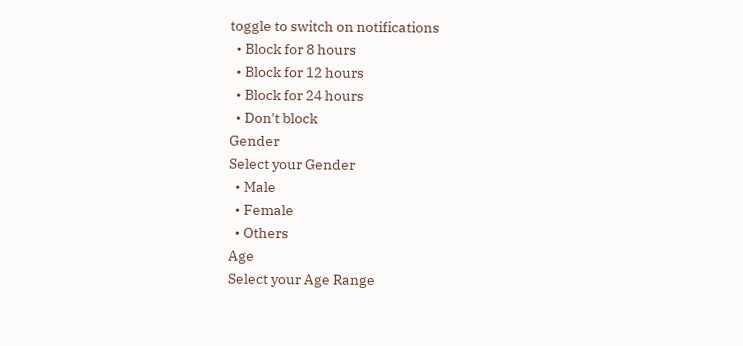toggle to switch on notifications
  • Block for 8 hours
  • Block for 12 hours
  • Block for 24 hours
  • Don't block
Gender
Select your Gender
  • Male
  • Female
  • Others
Age
Select your Age Range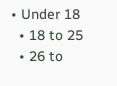• Under 18
  • 18 to 25
  • 26 to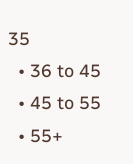35
  • 36 to 45
  • 45 to 55
  • 55+